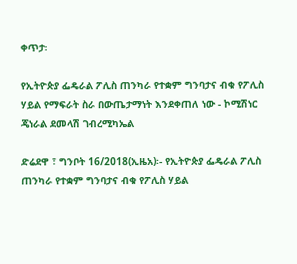ቀጥታ፡

የኢትዮጵያ ፌዴራል ፖሊስ ጠንካራ የተቋም ግንባታና ብቁ የፖሊስ ሃይል የማፍራት ስራ በውጤታማነት እንደቀጠለ ነው - ኮሚሽነር ጄነራል ደመላሽ ገብረሚካኤል

ድሬደዋ ፣ ግንቦት 16/2018(ኢዜአ)፡- የኢትዮጵያ ፌዴራል ፖሊስ ጠንካራ የተቋም ግንባታና ብቁ የፖሊስ ሃይል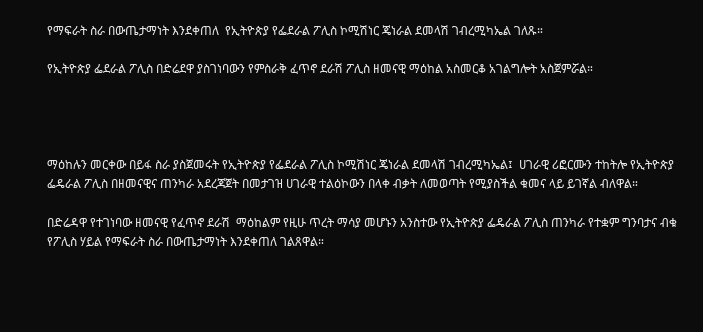የማፍራት ስራ በውጤታማነት እንደቀጠለ  የኢትዮጵያ የፌደራል ፖሊስ ኮሚሽነር ጄነራል ደመላሽ ገብረሚካኤል ገለጹ።

የኢትዮጵያ ፌደራል ፖሊስ በድሬደዋ ያስገነባውን የምስራቅ ፈጥኖ ደራሽ ፖሊስ ዘመናዊ ማዕከል አስመርቆ አገልግሎት አስጀምሯል።




ማዕከሉን መርቀው በይፋ ስራ ያስጀመሩት የኢትዮጵያ የፌደራል ፖሊስ ኮሚሽነር ጄነራል ደመላሽ ገብረሚካኤል፤  ሀገራዊ ሪፎርሙን ተከትሎ የኢትዮጵያ ፌዴራል ፖሊስ በዘመናዊና ጠንካራ አደረጃጀት በመታገዝ ሀገራዊ ተልዕኮውን በላቀ ብቃት ለመወጣት የሚያስችል ቁመና ላይ ይገኛል ብለዋል።

በድሬዳዋ የተገነባው ዘመናዊ የፈጥኖ ደራሽ  ማዕከልም የዚሁ ጥረት ማሳያ መሆኑን አንስተው የኢትዮጵያ ፌዴራል ፖሊስ ጠንካራ የተቋም ግንባታና ብቁ የፖሊስ ሃይል የማፍራት ስራ በውጤታማነት እንደቀጠለ ገልጸዋል።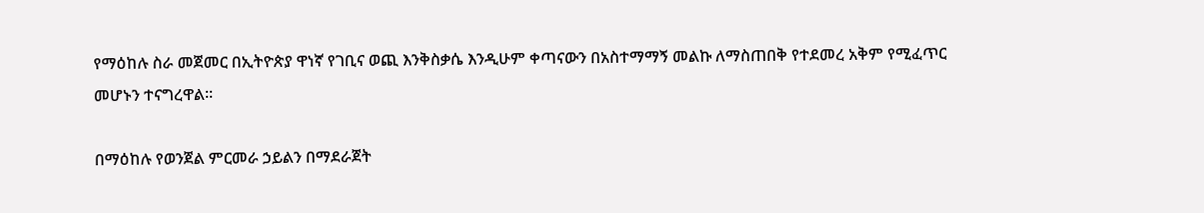የማዕከሉ ስራ መጀመር በኢትዮጵያ ዋነኛ የገቢና ወጪ እንቅስቃሴ እንዲሁም ቀጣናውን በአስተማማኝ መልኩ ለማስጠበቅ የተደመረ አቅም የሚፈጥር መሆኑን ተናግረዋል።

በማዕከሉ የወንጀል ምርመራ ኃይልን በማደራጀት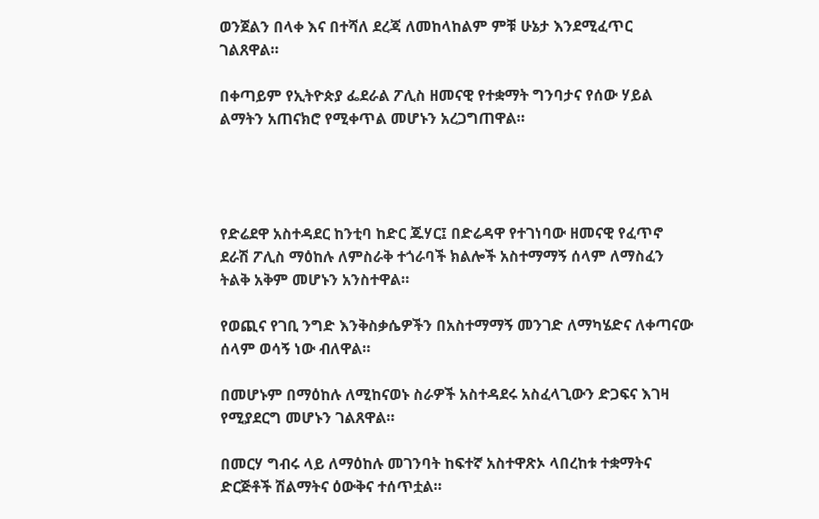ወንጀልን በላቀ እና በተሻለ ደረጃ ለመከላከልም ምቹ ሁኔታ እንደሚፈጥር ገልጸዋል።

በቀጣይም የኢትዮጵያ ፌደራል ፖሊስ ዘመናዊ የተቋማት ግንባታና የሰው ሃይል ልማትን አጠናክሮ የሚቀጥል መሆኑን አረጋግጠዋል።




የድሬደዋ አስተዳደር ከንቲባ ከድር ጁሃር፤ በድሬዳዋ የተገነባው ዘመናዊ የፈጥኖ ደራሽ ፖሊስ ማዕከሉ ለምስራቅ ተጎራባች ክልሎች አስተማማኝ ሰላም ለማስፈን ትልቅ አቅም መሆኑን አንስተዋል።

የወጪና የገቢ ንግድ እንቅስቃሴዎችን በአስተማማኝ መንገድ ለማካሄድና ለቀጣናው ሰላም ወሳኝ ነው ብለዋል።

በመሆኑም በማዕከሉ ለሚከናወኑ ስራዎች አስተዳደሩ አስፈላጊውን ድጋፍና እገዛ የሚያደርግ መሆኑን ገልጸዋል።

በመርሃ ግብሩ ላይ ለማዕከሉ መገንባት ከፍተኛ አስተዋጽኦ ላበረከቱ ተቋማትና ድርጅቶች ሽልማትና ዕውቅና ተሰጥቷል።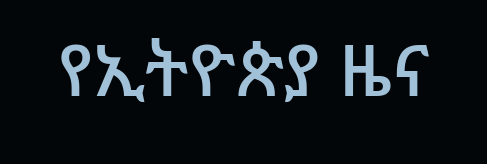የኢትዮጵያ ዜና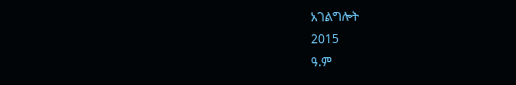አገልግሎት
2015
ዓ.ም